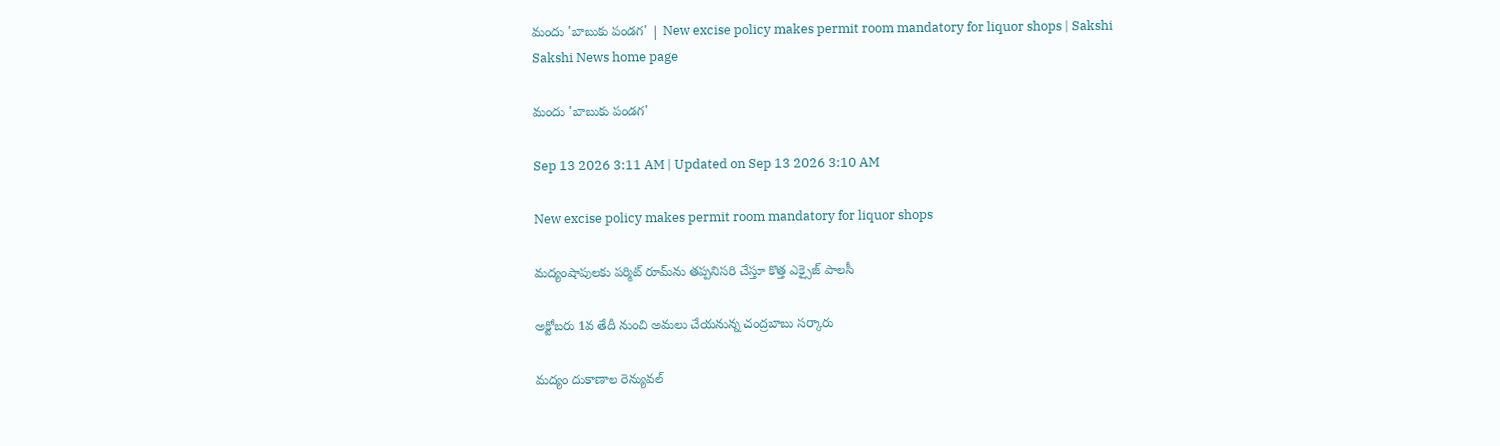మందు 'బాబుకు పండగ' | New excise policy makes permit room mandatory for liquor shops | Sakshi
Sakshi News home page

మందు 'బాబుకు పండగ'

Sep 13 2026 3:11 AM | Updated on Sep 13 2026 3:10 AM

New excise policy makes permit room mandatory for liquor shops

మద్యంషాపులకు పర్మిట్‌ రూమ్‌ను తప్పనిసరి చేస్తూ కొత్త ఎక్సైజ్‌ పాలసీ

అక్టోబరు 1వ తేదీ నుంచి అమలు చేయనున్న చంద్రబాబు సర్కారు

మద్యం దుకాణాల రెన్యువల్‌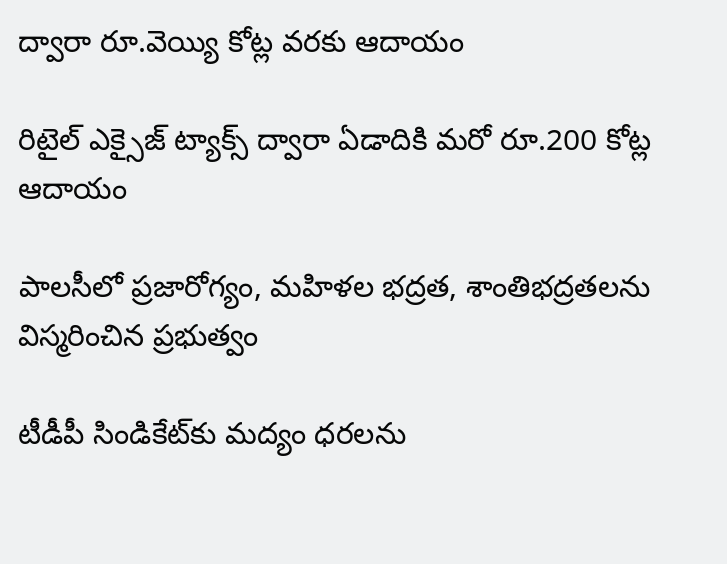ద్వారా రూ.వెయ్యి కోట్ల వరకు ఆదాయం

రిటైల్‌ ఎక్సైజ్‌ ట్యాక్స్‌ ద్వారా ఏడాదికి మరో రూ.200 కోట్ల ఆదాయం

పాలసీలో ప్రజారోగ్యం, మహిళల భద్రత, శాంతిభద్రతలను విస్మరించిన ప్రభుత్వం

టీడీపీ సిండికేట్‌కు మద్యం ధరలను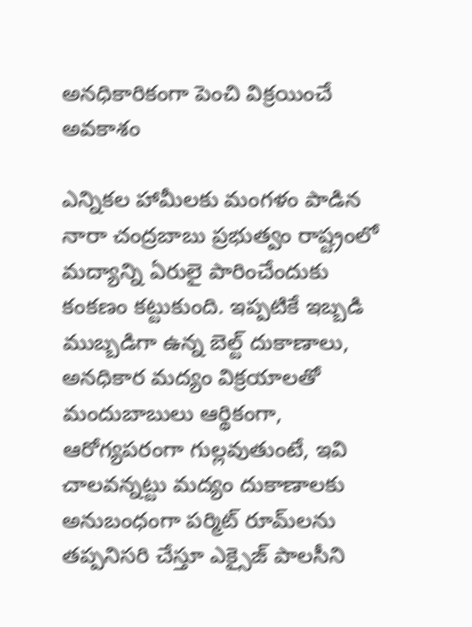అనధికారికంగా పెంచి విక్రయించే అవకాశం

ఎన్నికల హామీలకు మంగళం పాడిన నారా చంద్రబాబు ప్రభుత్వం రాష్ట్రంలో మద్యాన్ని ఏరులై పారించేందుకు కంకణం కట్టుకుంది. ఇప్పటికే ఇబ్బడి ముబ్బడిగా ఉన్న బెల్ట్‌ దుకాణాలు, అనధికార మద్యం విక్రయాలతో మందుబాబులు ఆర్థికంగా, ఆరోగ్యపరంగా గుల్లవుతుంటే, ఇవి చాలవన్నట్టు మద్యం దుకాణాలకు అనుబంధంగా పర్మిట్‌ రూమ్‌లను తప్పనిసరి చేస్తూ ఎక్సైజ్‌ పాలసీని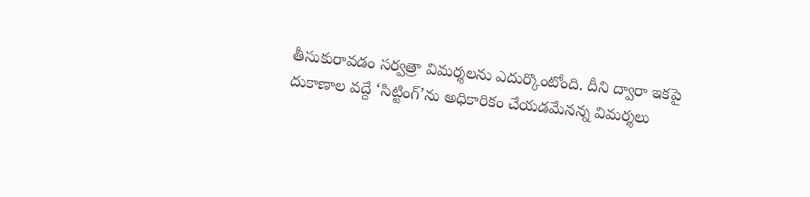తీసుకురావడం సర్వత్రా విమర్శలను ఎదుర్కొంటోంది. దీని ద్వారా ఇకపై దుకాణాల వద్దే ‘సిట్టింగ్‌’ను అధికారికం చేయడమేనన్న విమర్శలు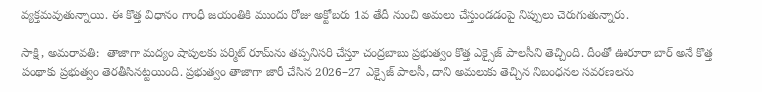వ్యక్తమవుతున్నాయి. ఈ కొత్త విధానం గాంధీ జయంతికి ముందు రోజు అక్టోబరు 1వ తేదీ నుంచి అమలు చేస్తుండడంపై నిప్పులు చెరుగుతున్నారు.

సాక్షి, అమరావతి:  తాజాగా మద్యం షాపులకు పర్మిట్‌ రూమ్‌ను తప్పనిసరి చేస్తూ చంద్రబాబు ప్రభుత్వం కొత్త ఎక్సైజ్‌ పాలసీని తెచ్చింది. దీంతో ఊరూరా బార్‌ అనే కొత్త పంథాకు ప్రభుత్వం తెరతీసినట్టయింది. ప్రభుత్వం తాజాగా జారీ చేసిన 2026–27 ఎక్సైజ్‌ పాలసీ, దాని అమలుకు తెచ్చిన నిబంధనల సవరణలను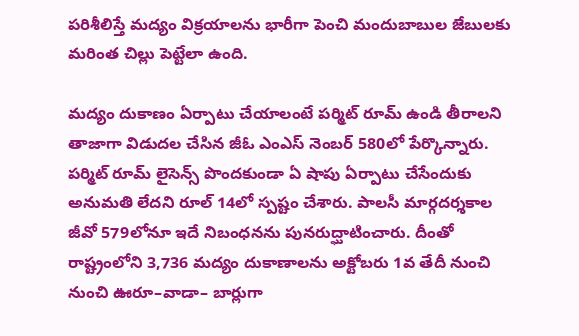పరిశీలిస్తే మద్యం విక్రయాలను భారీగా పెంచి మందుబాబుల జేబులకు మరింత చిల్లు పెట్టేలా ఉంది.

మద్యం దుకాణం ఏర్పాటు చేయాలంటే పర్మిట్‌ రూమ్‌ ఉండి తీరాలని తాజాగా విడుదల చేసిన జీఓ ఎంఎస్‌ నెంబర్‌ 580లో పేర్కొన్నారు. పర్మిట్‌ రూమ్‌ లైసెన్స్‌ పొందకుండా ఏ షాపు ఏర్పాటు చేసేందుకు అనుమతి లేదని రూల్‌ 14లో స్పష్టం చేశారు. పాలసీ మార్గదర్శకాల జీవో 579లోనూ ఇదే నిబంధనను పునరుద్ఘాటించారు. దీంతో రాష్ట్రంలోని 3,736 మద్యం దుకాణాలను అక్టోబరు 1వ తేదీ నుంచి నుంచి ఊరూ–వాడా– బార్లుగా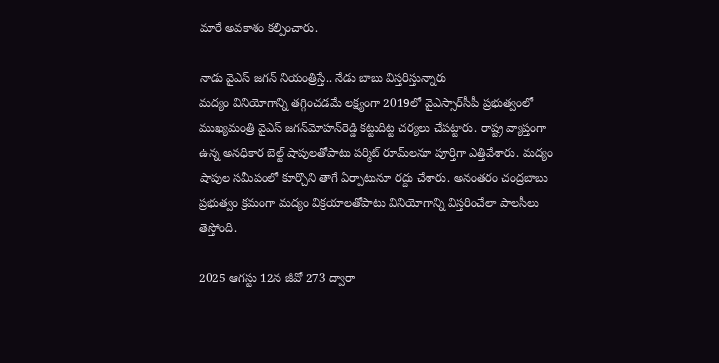మారే అవకాశం కల్పించారు.

నాడు వైఎస్‌ జగన్‌ నియంత్రిస్తే.. నేడు బాబు విస్తరిస్తున్నారు
మద్యం వినియోగాన్ని తగ్గించడమే లక్ష్యంగా 2019లో వైఎస్సార్‌సీపీ ప్రభుత్వంలో ముఖ్యమంత్రి వైఎస్‌ జగన్‌మోహన్‌రెడ్డి కట్టుదిట్ట చర్యలు చేపట్టారు. రాష్ట్ర వ్యాప్తంగా ఉన్న అనధికార బెల్ట్‌ షాపులతోపాటు పర్మిట్‌ రూమ్‌లనూ పూర్తిగా ఎత్తివేశారు. మద్యం షాపుల సమీపంలో కూర్చొని తాగే ఏర్పాటునూ రద్దు చేశారు. అనంతరం చంద్రబాబు ప్రభుత్వం క్రమంగా మద్యం విక్రయాలతోపాటు వినియోగాన్ని విస్తరించేలా పాలసీలు తెస్తోంది.

2025 ఆగస్టు 12న జీవో 273 ద్వారా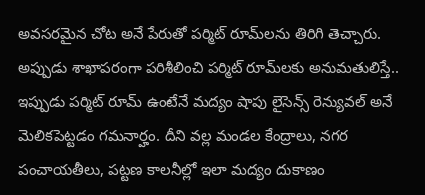అవసరమైన చోట అనే పేరుతో పర్మిట్‌ రూమ్‌లను తిరిగి తెచ్చారు. అప్పుడు శాఖాపరంగా పరిశీలించి పర్మిట్‌ రూమ్‌లకు అనుమతులిస్తే.. ఇప్పుడు పర్మిట్‌ రూమ్‌ ఉంటేనే మద్యం షాపు లైసెన్స్‌ రెన్యువల్‌ అనే మెలికపెట్టడం గమనార్హం. దీని వల్ల మండల కేంద్రాలు, నగర పంచాయతీలు, పట్టణ కాలనీల్లో ఇలా మద్యం దుకాణం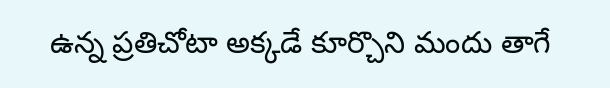ఉన్న ప్రతిచోటా అక్కడే కూర్చొని మందు తాగే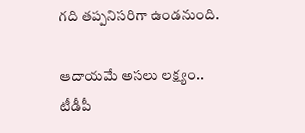గది తప్పనిసరిగా ఉండనుంది.

ఆదాయమే అసలు లక్ష్యం..
టీడీపీ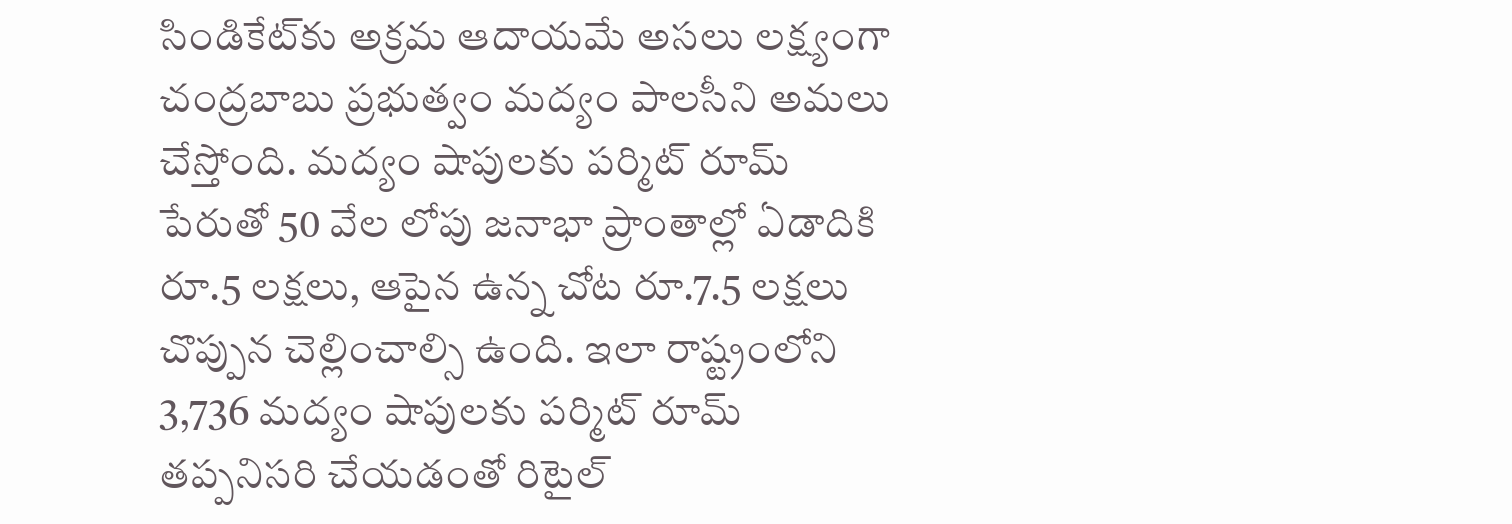సిండికేట్‌కు అక్రమ ఆదాయమే అసలు లక్ష్యంగా చంద్రబాబు ప్రభుత్వం మద్యం పాలసీని అమలు చేస్తోంది. మద్యం షాపులకు పర్మిట్‌ రూమ్‌ పేరుతో 50 వేల లోపు జనాభా ప్రాంతాల్లో ఏడాదికి రూ.5 లక్షలు, ఆపైన ఉన్న చోట రూ.7.5 లక్షలు చొప్పున చెల్లించాల్సి ఉంది. ఇలా రాష్ట్రంలోని 3,736 మద్యం షాపులకు పర్మిట్‌ రూమ్‌ తప్పనిసరి చేయడంతో రిటైల్‌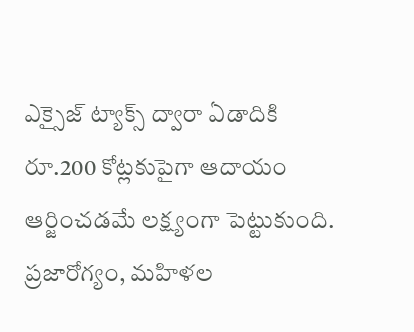ఎక్సైజ్‌ ట్యాక్స్‌ ద్వారా ఏడాదికి రూ.200 కోట్లకుపైగా ఆదాయం ఆర్జించడమే లక్ష్యంగా పెట్టుకుంది. ప్రజారోగ్యం, మహిళల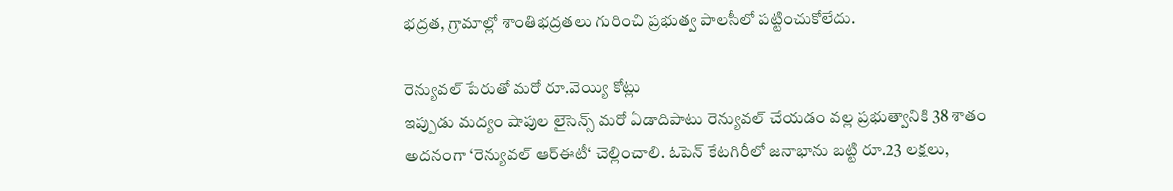భద్రత, గ్రామాల్లో శాంతిభద్రతలు గురించి ప్రభుత్వ పాలసీలో పట్టించుకోలేదు.

రెన్యువల్‌ పేరుతో మరో రూ.వెయ్యి కోట్లు
ఇప్పుడు మద్యం షాపుల లైసెన్స్‌ మరో ఏడాదిపాటు రెన్యువల్‌ చేయడం వల్ల ప్రభుత్వానికి 38 శాతం అదనంగా ‘రెన్యువల్‌ ఆర్‌ఈటీ‘ చెల్లించాలి. ఓపెన్‌ కేటగిరీలో జనాభాను బట్టి రూ.23 లక్షలు,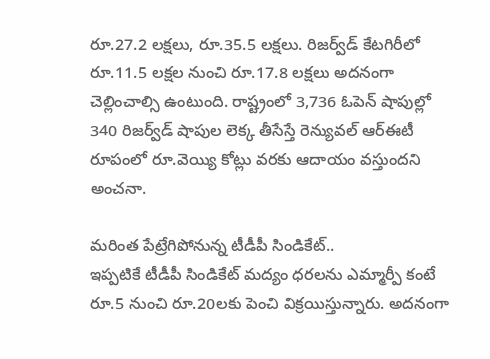రూ.27.2 లక్షలు, రూ.35.5 లక్షలు. రిజర్వ్‌డ్‌ కేటగిరీలో రూ.11.5 లక్షల నుంచి రూ.17.8 లక్షలు అదనంగా చెల్లించాల్సి ఉంటుంది. రాష్ట్రంలో 3,736 ఓపెన్‌ షాపుల్లో 340 రిజర్వ్‌డ్‌ షాపుల లెక్క తీసేస్తే రెన్యువల్‌ ఆర్‌ఈటీ రూపంలో రూ.వెయ్యి కోట్లు వరకు ఆదాయం వస్తుందని అంచనా.

మరింత పేట్రేగిపోనున్న టీడీపీ సిండికేట్‌..
ఇప్పటికే టీడీపీ సిండికేట్‌ మద్యం ధరలను ఎమ్మార్పీ కంటే రూ.5 నుంచి రూ.20లకు పెంచి విక్రయిస్తున్నారు. అదనంగా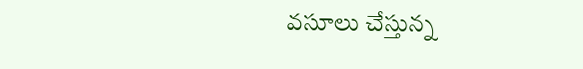వసూలు చేస్తున్న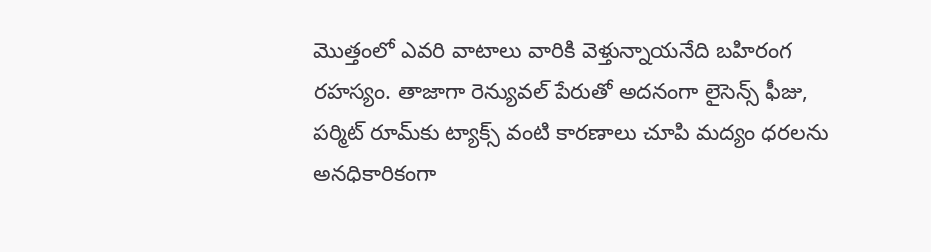మొత్తంలో ఎవరి వాటాలు వారికి వెళ్తున్నాయనేది బహిరంగ రహస్యం. తాజాగా రెన్యువల్‌ పేరుతో అదనంగా లైసెన్స్‌ ఫీజు, పర్మిట్‌ రూమ్‌కు ట్యాక్స్‌ వంటి కారణాలు చూపి మద్యం ధరలను అనధికారికంగా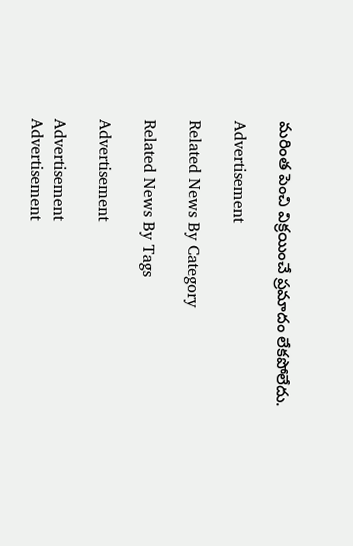మరింత పెంచి విక్రయించే ప్రమాదం లేకపోలేదు.

Advertisement

Related News By Category

Related News By Tags

Advertisement

Advertisement
Advertisement